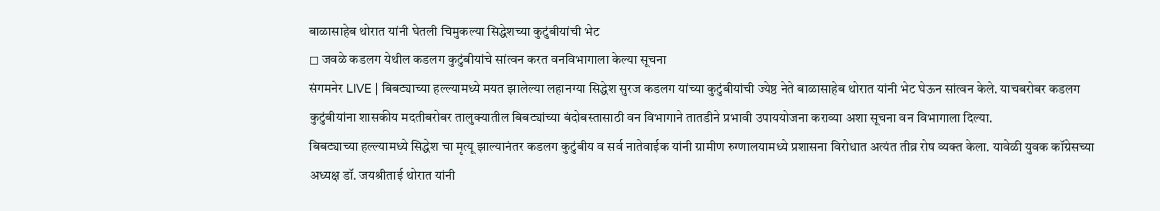बाळासाहेब थोरात यांनी घेतली चिमुकल्या सिद्धेशच्या कुटुंबीयांची भेट
◻ जवळे कडलग येथील कडलग कुटुंबीयांचे सांत्वन करत वनविभागाला केल्या सूचना
संगमनेर LIVE | बिबट्याच्या हल्ल्यामध्ये मयत झालेल्या लहानग्या सिद्धेश सुरज कडलग यांच्या कुटुंबीयांची ज्येष्ठ नेते बाळासाहेब थोरात यांनी भेट घेऊन सांत्वन केले. याचबरोबर कडलग कुटुंबीयांना शासकीय मदतीबरोबर तालुक्यातील बिबट्यांच्या बंदोबस्तासाठी वन विभागाने तातडीने प्रभावी उपाययोजना कराव्या अशा सूचना वन विभागाला दिल्या.
बिबट्याच्या हल्ल्यामध्ये सिद्धेश चा मृत्यू झाल्यानंतर कडलग कुटुंबीय व सर्व नातेवाईक यांनी ग्रामीण रुग्णालयामध्ये प्रशासना विरोधात अत्यंत तीव्र रोष व्यक्त केला. यावेळी युवक कॉग्रेसच्या अध्यक्ष डॉ. जयश्रीताई थोरात यांनी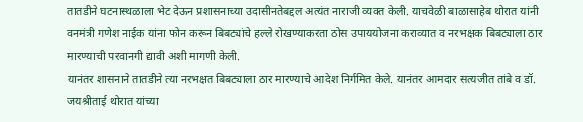तातडीने घटनास्थळाला भेट देऊन प्रशासनाच्या उदासीनतेबद्दल अत्यंत नाराजी व्यक्त केली. याचवेळी बाळासाहेब थोरात यांनी वनमंत्री गणेश नाईक यांना फोन करून बिबट्यांचे हल्ले रोखण्याकरता ठोस उपाययोजना कराव्यात व नरभक्षक बिबट्याला ठार मारण्याची परवानगी द्यावी अशी मागणी केली.
यानंतर शासनाने तातडीने त्या नरभक्षत बिबट्याला ठार मारण्याचे आदेश निर्गमित केले. यानंतर आमदार सत्यजीत तांबे व डॉ. जयश्रीताई थोरात यांच्या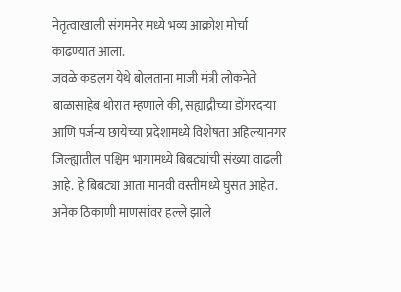नेतृत्वाखाली संगमनेर मध्ये भव्य आक्रोश मोर्चा काढण्यात आला.
जवळे कडलग येथे बोलताना माजी मंत्री लोकनेते बाळासाहेब थोरात म्हणाले की, सह्याद्रीच्या डोंगरदऱ्या आणि पर्जन्य छायेच्या प्रदेशामध्ये विशेषता अहिल्यानगर जिल्ह्यातील पश्चिम भागामध्ये बिबट्यांची संख्या वाढली आहे. हे बिबट्या आता मानवी वस्तीमध्ये घुसत आहेत. अनेक ठिकाणी माणसांवर हल्ले झाले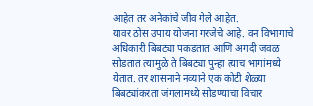आहेत तर अनेकांचे जीव गेले आहेत.
यावर ठोस उपाय योजना गरजेचे आहे. वन विभागाचे अधिकारी बिबट्या पकडतात आणि अगदी जवळ सोडतात त्यामुळे ते बिबट्या पुन्हा त्याच भागांमध्ये येतात. तर शासनाने नव्याने एक कोटी शेळ्या बिबट्यांकरता जंगलामध्ये सोडण्याचा विचार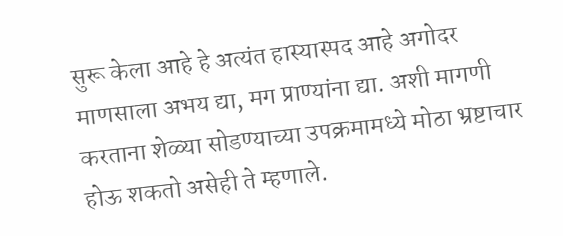सुरू केला आहे हे अत्यंत हास्यास्पद आहे अगोदर माणसाला अभय द्या, मग प्राण्यांना द्या. अशी मागणी करताना शेळ्या सोडण्याच्या उपक्रमामध्ये मोठा भ्रष्टाचार होऊ शकतो असेही ते म्हणाले.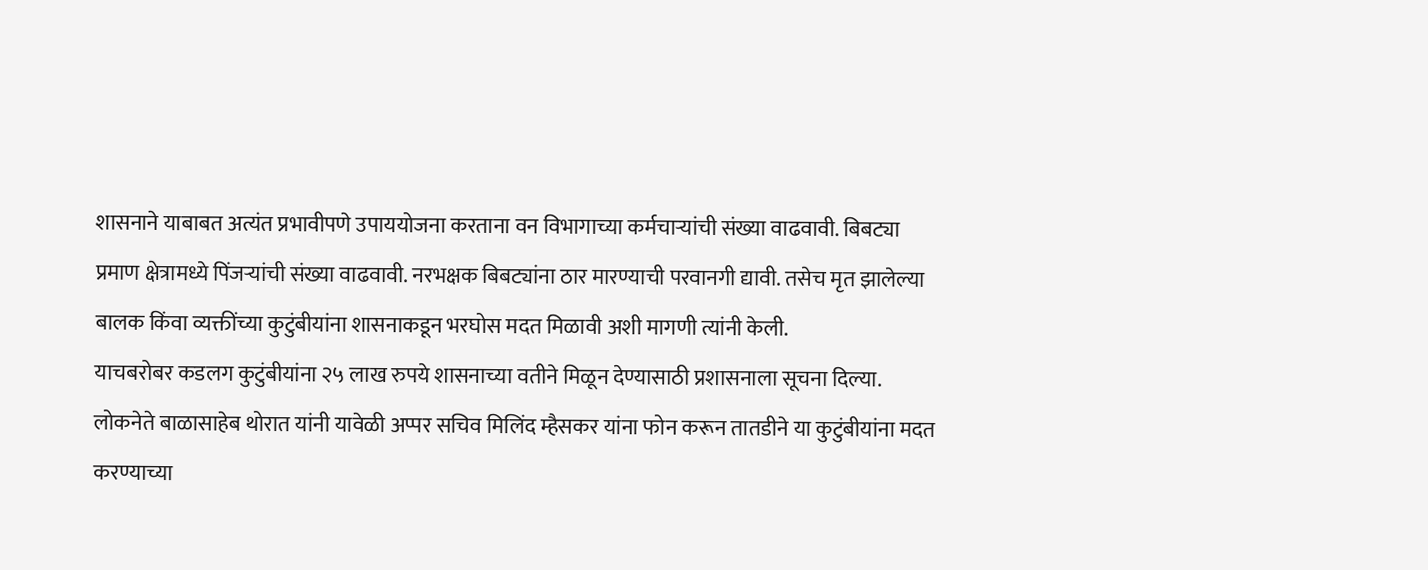शासनाने याबाबत अत्यंत प्रभावीपणे उपाययोजना करताना वन विभागाच्या कर्मचाऱ्यांची संख्या वाढवावी. बिबट्या प्रमाण क्षेत्रामध्ये पिंजऱ्यांची संख्या वाढवावी. नरभक्षक बिबट्यांना ठार मारण्याची परवानगी द्यावी. तसेच मृत झालेल्या बालक किंवा व्यक्तींच्या कुटुंबीयांना शासनाकडून भरघोस मदत मिळावी अशी मागणी त्यांनी केली.
याचबरोबर कडलग कुटुंबीयांना २५ लाख रुपये शासनाच्या वतीने मिळून देण्यासाठी प्रशासनाला सूचना दिल्या. लोकनेते बाळासाहेब थोरात यांनी यावेळी अप्पर सचिव मिलिंद म्हैसकर यांना फोन करून तातडीने या कुटुंबीयांना मदत करण्याच्या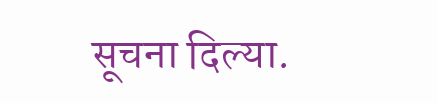सूचना दिल्या.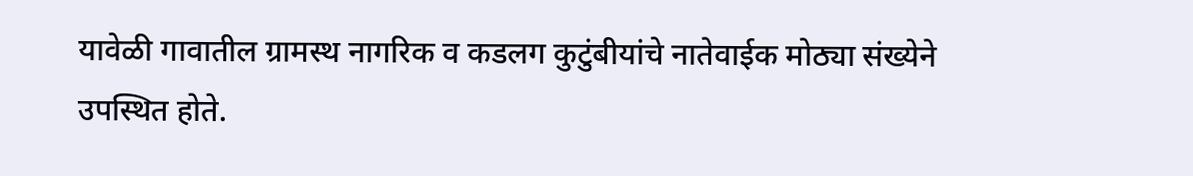यावेळी गावातील ग्रामस्थ नागरिक व कडलग कुटुंबीयांचे नातेवाईक मोठ्या संख्येने उपस्थित होते.